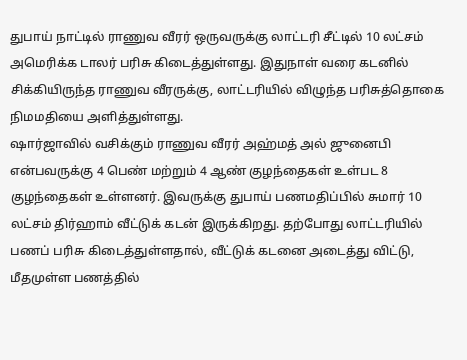துபாய் நாட்டில் ராணுவ வீரர் ஒருவருக்கு லாட்டரி சீட்டில் 10 லட்சம் அமெரிக்க டாலர் பரிசு கிடைத்துள்ளது. இதுநாள் வரை கடனில் சிக்கியிருந்த ராணுவ வீரருக்கு, லாட்டரியில் விழுந்த பரிசுத்தொகை நிமமதியை அளித்துள்ளது.
ஷார்ஜாவில் வசிக்கும் ராணுவ வீரர் அஹ்மத் அல் ஜுனைபி என்பவருக்கு 4 பெண் மற்றும் 4 ஆண் குழந்தைகள் உள்பட 8 குழந்தைகள் உள்ளனர். இவருக்கு துபாய் பணமதிப்பில் சுமார் 10 லட்சம் திர்ஹாம் வீட்டுக் கடன் இருக்கிறது. தற்போது லாட்டரியில் பணப் பரிசு கிடைத்துள்ளதால், வீட்டுக் கடனை அடைத்து விட்டு, மீதமுள்ள பணத்தில்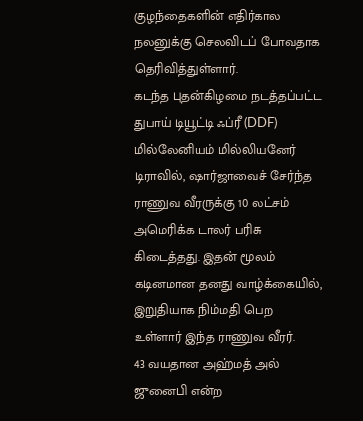குழந்தைகளின் எதிர்கால நலனுக்கு செலவிடப் போவதாக தெரிவித்துள்ளார்.
கடந்த புதன்கிழமை நடத்தப்பட்ட துபாய் டியூட்டி ஃப்ரீ (DDF) மில்லேனியம் மில்லியனேர் டிராவில், ஷார்ஜாவைச் சேர்ந்த ராணுவ வீரருக்கு 10 லட்சம் அமெரிக்க டாலர் பரிசு கிடைத்தது. இதன் மூலம் கடினமான தனது வாழ்க்கையில், இறுதியாக நிம்மதி பெற உள்ளார் இந்த ராணுவ வீரர்.
43 வயதான அஹ்மத் அல் ஜுனைபி என்ற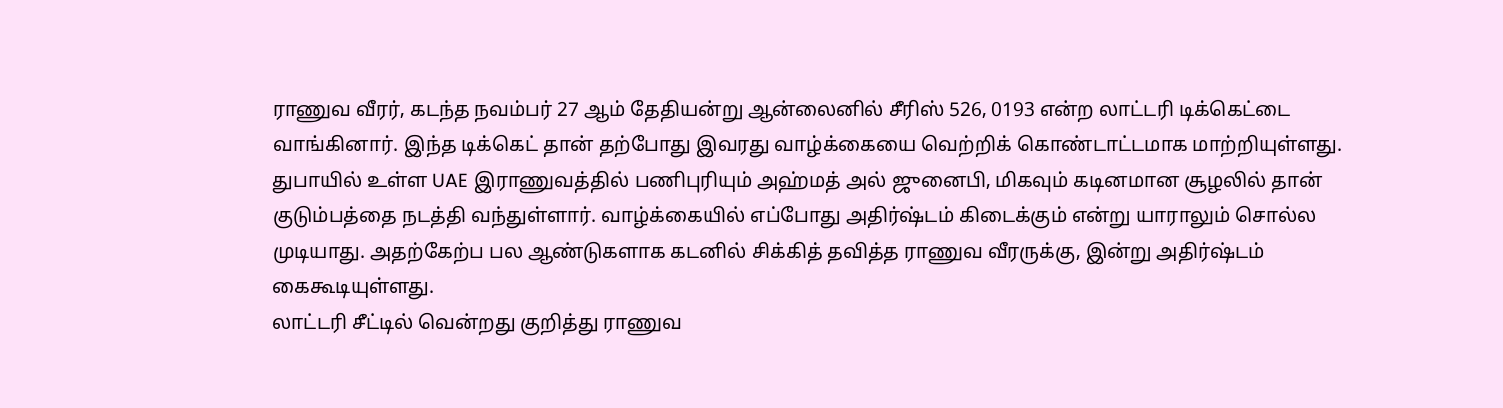ராணுவ வீரர், கடந்த நவம்பர் 27 ஆம் தேதியன்று ஆன்லைனில் சீரிஸ் 526, 0193 என்ற லாட்டரி டிக்கெட்டை வாங்கினார். இந்த டிக்கெட் தான் தற்போது இவரது வாழ்க்கையை வெற்றிக் கொண்டாட்டமாக மாற்றியுள்ளது.
துபாயில் உள்ள UAE இராணுவத்தில் பணிபுரியும் அஹ்மத் அல் ஜுனைபி, மிகவும் கடினமான சூழலில் தான் குடும்பத்தை நடத்தி வந்துள்ளார். வாழ்க்கையில் எப்போது அதிர்ஷ்டம் கிடைக்கும் என்று யாராலும் சொல்ல முடியாது. அதற்கேற்ப பல ஆண்டுகளாக கடனில் சிக்கித் தவித்த ராணுவ வீரருக்கு, இன்று அதிர்ஷ்டம் கைகூடியுள்ளது.
லாட்டரி சீட்டில் வென்றது குறித்து ராணுவ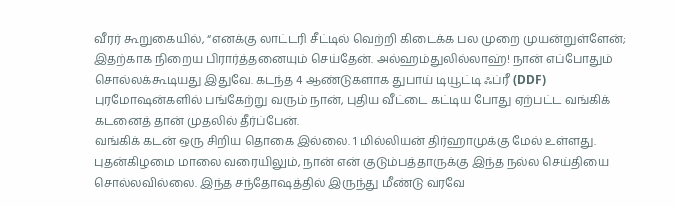வீரர் கூறுகையில், “எனக்கு லாட்டரி சீட்டில் வெற்றி கிடைக்க பல முறை முயன்றுள்ளேன்; இதற்காக நிறைய பிரார்த்தனையும் செய்தேன். அல்ஹம்துலில்லாஹ்! நான் எப்போதும் சொல்லக்கூடியது இதுவே. கடந்த 4 ஆண்டுகளாக துபாய் டியூட்டி ஃப்ரீ (DDF) புரமோஷன்களில் பங்கேற்று வரும் நான், புதிய வீட்டை கட்டிய போது ஏற்பட்ட வங்கிக் கடனைத் தான் முதலில் தீர்ப்பேன்.
வங்கிக் கடன் ஒரு சிறிய தொகை இல்லை. 1 மில்லியன் திர்ஹாமுக்கு மேல் உள்ளது. புதன்கிழமை மாலை வரையிலும், நான் என் குடும்பத்தாருக்கு இந்த நல்ல செய்தியை சொல்லவில்லை. இந்த சந்தோஷத்தில் இருந்து மீண்டு வரவே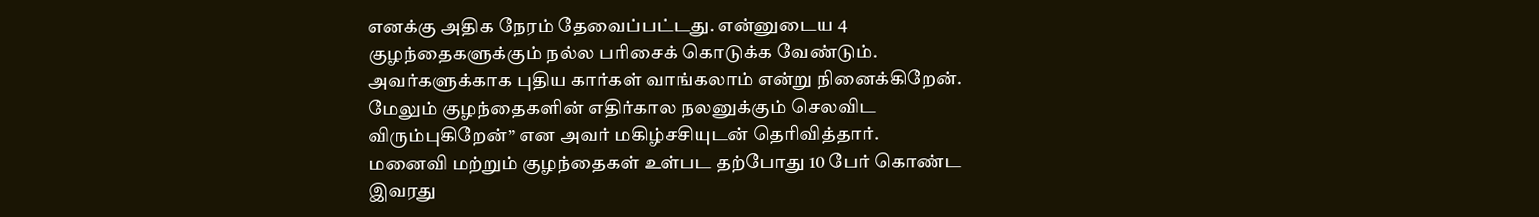எனக்கு அதிக நேரம் தேவைப்பட்டது. என்னுடைய 4 குழந்தைகளுக்கும் நல்ல பரிசைக் கொடுக்க வேண்டும். அவர்களுக்காக புதிய கார்கள் வாங்கலாம் என்று நினைக்கிறேன். மேலும் குழந்தைகளின் எதிர்கால நலனுக்கும் செலவிட விரும்புகிறேன்” என அவர் மகிழ்சசியுடன் தெரிவித்தார்.
மனைவி மற்றும் குழந்தைகள் உள்பட தற்போது 10 பேர் கொண்ட இவரது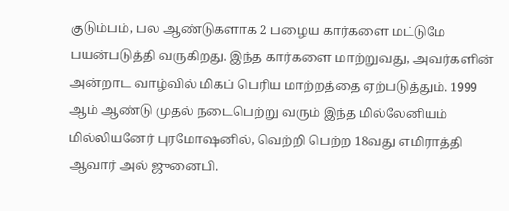குடும்பம், பல ஆண்டுகளாக 2 பழைய கார்களை மட்டுமே பயன்படுத்தி வருகிறது. இந்த கார்களை மாற்றுவது, அவர்களின் அன்றாட வாழ்வில் மிகப் பெரிய மாற்றத்தை ஏற்படுத்தும். 1999 ஆம் ஆண்டு முதல் நடைபெற்று வரும் இந்த மில்லேனியம் மில்லியனேர் புரமோஷனில், வெற்றி பெற்ற 18வது எமிராத்தி ஆவார் அல் ஜுனைபி.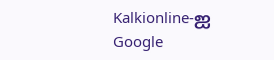Kalkionline-ஐ Google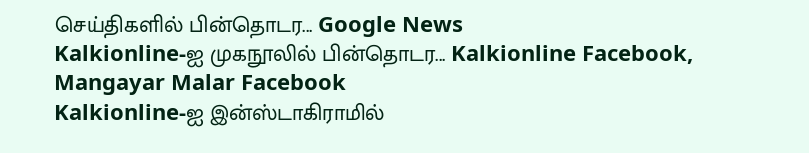செய்திகளில் பின்தொடர... Google News
Kalkionline-ஐ முகநூலில் பின்தொடர... Kalkionline Facebook, Mangayar Malar Facebook
Kalkionline-ஐ இன்ஸ்டாகிராமில்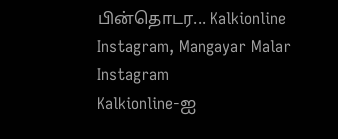பின்தொடர... Kalkionline Instagram, Mangayar Malar Instagram
Kalkionline-ஐ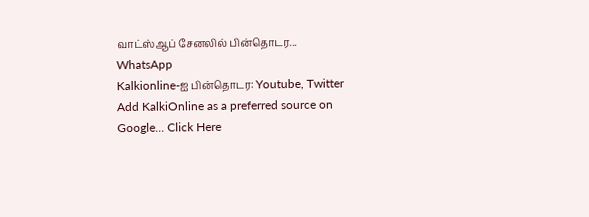வாட்ஸ்ஆப் சேனலில் பின்தொடர... WhatsApp
Kalkionline-ஐ பின்தொடர: Youtube, Twitter
Add KalkiOnline as a preferred source on Google... Click Here